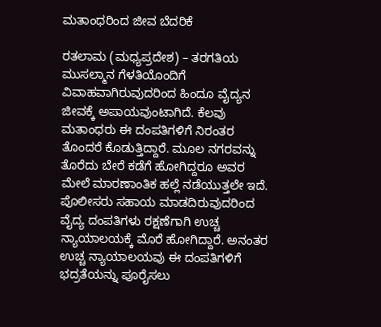ಮತಾಂಧರಿಂದ ಜೀವ ಬೆದರಿಕೆ

ರತಲಾಮ (ಮಧ್ಯಪ್ರದೇಶ) – ತರಗತಿಯ ಮುಸಲ್ಮಾನ ಗೆಳತಿಯೊಂದಿಗೆ ವಿವಾಹವಾಗಿರುವುದರಿಂದ ಹಿಂದೂ ವೈದ್ಯನ ಜೀವಕ್ಕೆ ಅಪಾಯವುಂಟಾಗಿದೆ. ಕೆಲವು ಮತಾಂಧರು ಈ ದಂಪತಿಗಳಿಗೆ ನಿರಂತರ ತೊಂದರೆ ಕೊಡುತ್ತಿದ್ದಾರೆ. ಮೂಲ ನಗರವನ್ನು ತೊರೆದು ಬೇರೆ ಕಡೆಗೆ ಹೋಗಿದ್ದರೂ ಅವರ ಮೇಲೆ ಮಾರಣಾಂತಿಕ ಹಲ್ಲೆ ನಡೆಯುತ್ತಲೇ ಇದೆ. ಪೊಲೀಸರು ಸಹಾಯ ಮಾಡದಿರುವುದರಿಂದ ವೈದ್ಯ ದಂಪತಿಗಳು ರಕ್ಷಣೆಗಾಗಿ ಉಚ್ಚ ನ್ಯಾಯಾಲಯಕ್ಕೆ ಮೊರೆ ಹೋಗಿದ್ದಾರೆ. ಅನಂತರ ಉಚ್ಚ ನ್ಯಾಯಾಲಯವು ಈ ದಂಪತಿಗಳಿಗೆ ಭದ್ರತೆಯನ್ನು ಪೂರೈಸಲು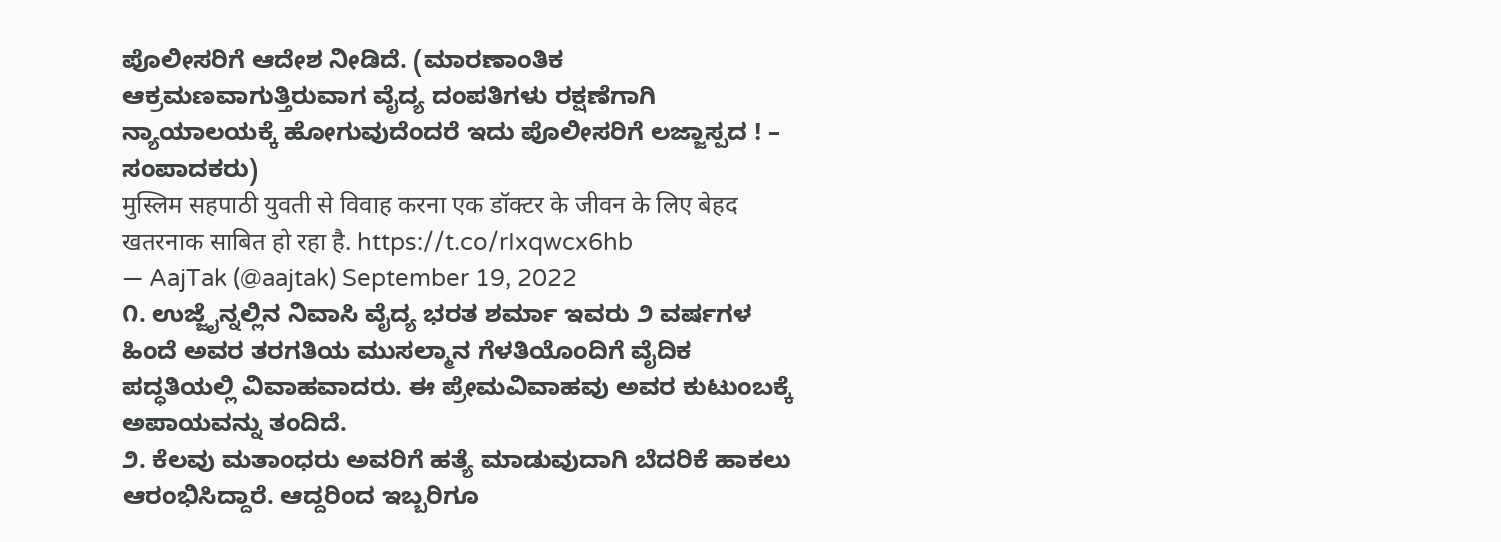ಪೊಲೀಸರಿಗೆ ಆದೇಶ ನೀಡಿದೆ. (ಮಾರಣಾಂತಿಕ ಆಕ್ರಮಣವಾಗುತ್ತಿರುವಾಗ ವೈದ್ಯ ದಂಪತಿಗಳು ರಕ್ಷಣೆಗಾಗಿ ನ್ಯಾಯಾಲಯಕ್ಕೆ ಹೋಗುವುದೆಂದರೆ ಇದು ಪೊಲೀಸರಿಗೆ ಲಜ್ಜಾಸ್ಪದ ! – ಸಂಪಾದಕರು)
मुस्लिम सहपाठी युवती से विवाह करना एक डॉक्टर के जीवन के लिए बेहद खतरनाक साबित हो रहा है. https://t.co/rIxqwcx6hb
— AajTak (@aajtak) September 19, 2022
೧. ಉಜ್ಜೈನ್ನಲ್ಲಿನ ನಿವಾಸಿ ವೈದ್ಯ ಭರತ ಶರ್ಮಾ ಇವರು ೨ ವರ್ಷಗಳ ಹಿಂದೆ ಅವರ ತರಗತಿಯ ಮುಸಲ್ಮಾನ ಗೆಳತಿಯೊಂದಿಗೆ ವೈದಿಕ ಪದ್ಧತಿಯಲ್ಲಿ ವಿವಾಹವಾದರು. ಈ ಪ್ರೇಮವಿವಾಹವು ಅವರ ಕುಟುಂಬಕ್ಕೆ ಅಪಾಯವನ್ನು ತಂದಿದೆ.
೨. ಕೆಲವು ಮತಾಂಧರು ಅವರಿಗೆ ಹತ್ಯೆ ಮಾಡುವುದಾಗಿ ಬೆದರಿಕೆ ಹಾಕಲು ಆರಂಭಿಸಿದ್ದಾರೆ. ಆದ್ದರಿಂದ ಇಬ್ಬರಿಗೂ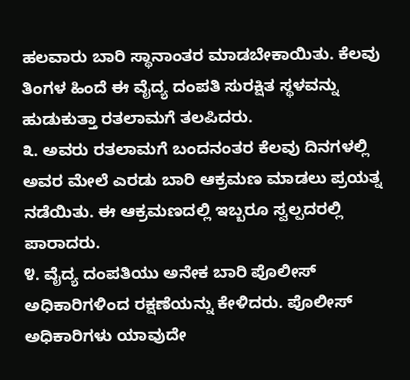ಹಲವಾರು ಬಾರಿ ಸ್ಥಾನಾಂತರ ಮಾಡಬೇಕಾಯಿತು. ಕೆಲವು ತಿಂಗಳ ಹಿಂದೆ ಈ ವೈದ್ಯ ದಂಪತಿ ಸುರಕ್ಷಿತ ಸ್ಥಳವನ್ನು ಹುಡುಕುತ್ತಾ ರತಲಾಮಗೆ ತಲಪಿದರು.
೩. ಅವರು ರತಲಾಮಗೆ ಬಂದನಂತರ ಕೆಲವು ದಿನಗಳಲ್ಲಿ ಅವರ ಮೇಲೆ ಎರಡು ಬಾರಿ ಆಕ್ರಮಣ ಮಾಡಲು ಪ್ರಯತ್ನ ನಡೆಯಿತು. ಈ ಆಕ್ರಮಣದಲ್ಲಿ ಇಬ್ಬರೂ ಸ್ವಲ್ಪದರಲ್ಲಿ ಪಾರಾದರು.
೪. ವೈದ್ಯ ದಂಪತಿಯು ಅನೇಕ ಬಾರಿ ಪೊಲೀಸ್ ಅಧಿಕಾರಿಗಳಿಂದ ರಕ್ಷಣೆಯನ್ನು ಕೇಳಿದರು. ಪೊಲೀಸ್ ಅಧಿಕಾರಿಗಳು ಯಾವುದೇ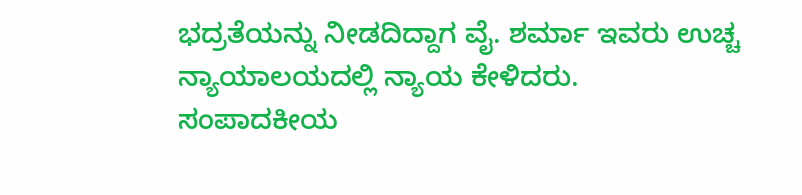ಭದ್ರತೆಯನ್ನು ನೀಡದಿದ್ದಾಗ ವೈ. ಶರ್ಮಾ ಇವರು ಉಚ್ಚ ನ್ಯಾಯಾಲಯದಲ್ಲಿ ನ್ಯಾಯ ಕೇಳಿದರು.
ಸಂಪಾದಕೀಯ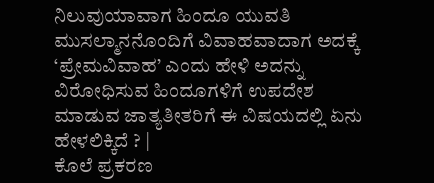ನಿಲುವುಯಾವಾಗ ಹಿಂದೂ ಯುವತಿ ಮುಸಲ್ಮಾನನೊಂದಿಗೆ ವಿವಾಹವಾದಾಗ ಅದಕ್ಕೆ ‘ಪ್ರೇಮವಿವಾಹ’ ಎಂದು ಹೇಳಿ ಅದನ್ನು ವಿರೋಧಿಸುವ ಹಿಂದೂಗಳಿಗೆ ಉಪದೇಶ ಮಾಡುವ ಜಾತ್ಯತೀತರಿಗೆ ಈ ವಿಷಯದಲ್ಲಿ ಏನು ಹೇಳಲಿಕ್ಕಿದೆ ? |
ಕೊಲೆ ಪ್ರಕರಣ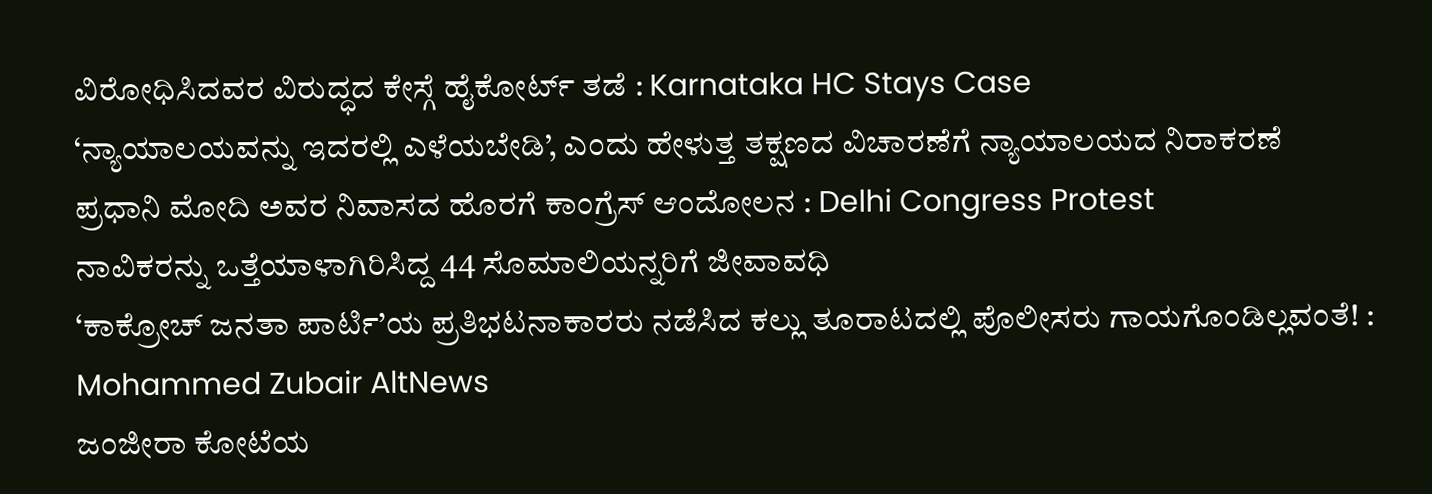ವಿರೋಧಿಸಿದವರ ವಿರುದ್ಧದ ಕೇಸ್ಗೆ ಹೈಕೋರ್ಟ್ ತಡೆ : Karnataka HC Stays Case
‘ನ್ಯಾಯಾಲಯವನ್ನು ಇದರಲ್ಲಿ ಎಳೆಯಬೇಡಿ’, ಎಂದು ಹೇಳುತ್ತ ತಕ್ಷಣದ ವಿಚಾರಣೆಗೆ ನ್ಯಾಯಾಲಯದ ನಿರಾಕರಣೆ
ಪ್ರಧಾನಿ ಮೋದಿ ಅವರ ನಿವಾಸದ ಹೊರಗೆ ಕಾಂಗ್ರೆಸ್ ಆಂದೋಲನ : Delhi Congress Protest
ನಾವಿಕರನ್ನು ಒತ್ತೆಯಾಳಾಗಿರಿಸಿದ್ದ 44 ಸೊಮಾಲಿಯನ್ನರಿಗೆ ಜೀವಾವಧಿ
‘ಕಾಕ್ರೋಚ್ ಜನತಾ ಪಾರ್ಟಿ’ಯ ಪ್ರತಿಭಟನಾಕಾರರು ನಡೆಸಿದ ಕಲ್ಲು ತೂರಾಟದಲ್ಲಿ ಪೊಲೀಸರು ಗಾಯಗೊಂಡಿಲ್ಲವಂತೆ! : Mohammed Zubair AltNews
ಜಂಜೀರಾ ಕೋಟೆಯ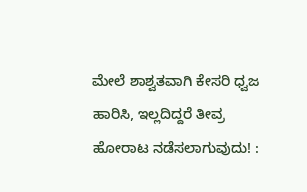ಮೇಲೆ ಶಾಶ್ವತವಾಗಿ ಕೇಸರಿ ಧ್ವಜ ಹಾರಿಸಿ, ಇಲ್ಲದಿದ್ದರೆ ತೀವ್ರ ಹೋರಾಟ ನಡೆಸಲಾಗುವುದು! :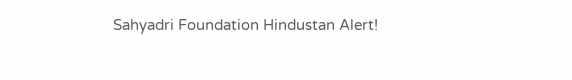Sahyadri Foundation Hindustan Alert!